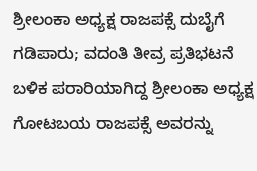ಶ್ರೀಲಂಕಾ ಅಧ್ಯಕ್ಷ ರಾಜಪಕ್ಸೆ ದುಬೈಗೆ ಗಡಿಪಾರು; ವದಂತಿ ತೀವ್ರ ಪ್ರತಿಭಟನೆ ಬಳಿಕ ಪರಾರಿಯಾಗಿದ್ದ ಶ್ರೀಲಂಕಾ ಅಧ್ಯಕ್ಷ ಗೋಟಬಯ ರಾಜಪಕ್ಸೆ ಅವರನ್ನು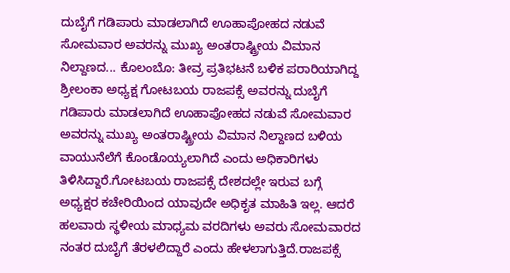ದುಬೈಗೆ ಗಡಿಪಾರು ಮಾಡಲಾಗಿದೆ ಊಹಾಪೋಹದ ನಡುವೆ ಸೋಮವಾರ ಅವರನ್ನು ಮುಖ್ಯ ಅಂತರಾಷ್ಟ್ರೀಯ ವಿಮಾನ ನಿಲ್ದಾಣದ... ಕೊಲಂಬೊ: ತೀವ್ರ ಪ್ರತಿಭಟನೆ ಬಳಿಕ ಪರಾರಿಯಾಗಿದ್ದ ಶ್ರೀಲಂಕಾ ಅಧ್ಯಕ್ಷ ಗೋಟಬಯ ರಾಜಪಕ್ಸೆ ಅವರನ್ನು ದುಬೈಗೆ ಗಡಿಪಾರು ಮಾಡಲಾಗಿದೆ ಊಹಾಪೋಹದ ನಡುವೆ ಸೋಮವಾರ ಅವರನ್ನು ಮುಖ್ಯ ಅಂತರಾಷ್ಟ್ರೀಯ ವಿಮಾನ ನಿಲ್ದಾಣದ ಬಳಿಯ ವಾಯುನೆಲೆಗೆ ಕೊಂಡೊಯ್ಯಲಾಗಿದೆ ಎಂದು ಅಧಿಕಾರಿಗಳು ತಿಳಿಸಿದ್ದಾರೆ.ಗೋಟಬಯ ರಾಜಪಕ್ಸೆ ದೇಶದಲ್ಲೇ ಇರುವ ಬಗ್ಗೆ ಅಧ್ಯಕ್ಷರ ಕಚೇರಿಯಿಂದ ಯಾವುದೇ ಅಧಿಕೃತ ಮಾಹಿತಿ ಇಲ್ಲ. ಆದರೆ ಹಲವಾರು ಸ್ಥಳೀಯ ಮಾಧ್ಯಮ ವರದಿಗಳು ಅವರು ಸೋಮವಾರದ ನಂತರ ದುಬೈಗೆ ತೆರಳಲಿದ್ದಾರೆ ಎಂದು ಹೇಳಲಾಗುತ್ತಿದೆ.ರಾಜಪಕ್ಸೆ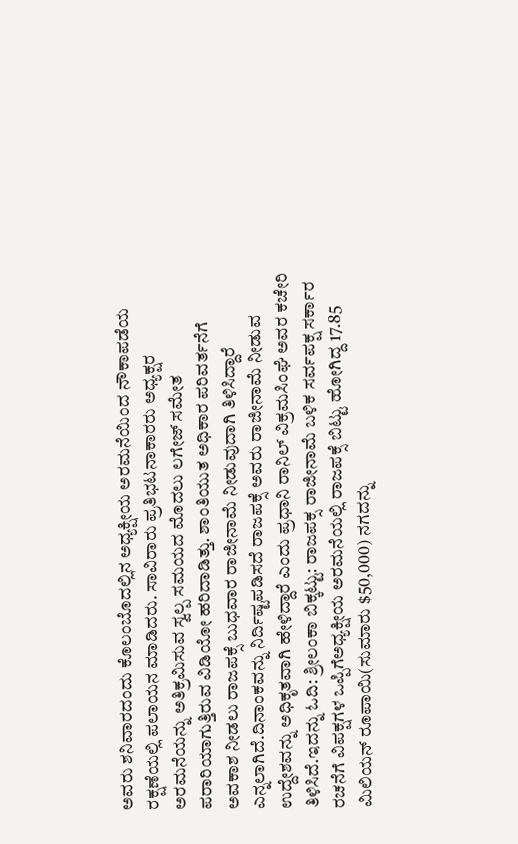ಅವರು ಶನಿವಾರದಂದು ಕೊಲಂಬೊದಲ್ಲಿನ ಅಧ್ಯಕ್ಷೀಯ ಅರಮನೆಯಿಂದ ನೌಕಾಪಡೆಯ ರಕ್ಷಣೆಯಲ್ಲಿ ಪಲಾಯನ ಮಾಡಿದರು. ಸಾವಿರಾರು ಪ್ರತಿಭಟನಾಕಾರರು ಅಧ್ಯಕ್ಷರ ಅರಮನೆಯನ್ನು ಅತಿಕ್ರಮಿಸುವ ಸ್ವಲ್ಪ ಸಮಯದ ಮೊದಲು ಲಗೇಜ್ ಸಮೇತ ಪರಾರಿಯಾಗುತ್ತಿರುವ ವಿಡಿಯೋ ಹರಿದಾಡಿತ್ತು. ಶಾಂತಿಯುತ ಅಧಿಕಾರ ಪರಿವರ್ತನೆಗೆ ಅವಕಾಶ ನೀಡಲು ರಾಜಪಕ್ಸೆ ಬುಧವಾರ ರಾಜೀನಾಮೆ ನೀಡುವುದಾಗಿ ತಿಳಿಸಿದ್ದಾರೆ ಎನ್ನಲಾಗಿದೆ.ದಿನಾಂಕವನ್ನು ನಿರ್ದಿಷ್ಟಪಡಿಸದೆ ರಾಜಪಕ್ಸೆ ಅವರು ರಾಜೀನಾಮೆ ನೀಡುವ ಉದ್ದೇಶವನ್ನು ಅಧಿಕೃತವಾಗಿ ಹೇಳಿದ್ದಾರೆ ಎಂದು ಪ್ರಧಾನಿ ರಾನಿಲ್ ವಿಕ್ರಮಸಿಂಘೆ ಅವರ ಕಚೇರಿ ತಿಳಿಸಿದೆ.ಇದನ್ನು ಓದಿ: ಶ್ರೀಲಂಕಾ ಬಿಕ್ಕಟ್ಟು: ರಾಜಪಕ್ಸ ರಾಜೀನಾಮೆ ಬಳಿಕ ಸರ್ವಪಕ್ಷ ಸರ್ಕಾರ ರಚನೆಗೆ ವಿಪಕ್ಷಗಳ ಒಪ್ಪಿಗೆಅಧ್ಯಕ್ಷೀಯ ಅರಮನೆಯಲ್ಲಿ ರಾಜಪಕ್ಸೆ ಬಿಟ್ಟು ಹೋಗಿದ್ದ 17.85 ಮಿಲಿಯನ್ ರೂಪಾಯಿ(ಸುಮಾರು $50,000) ನಗದನ್ನು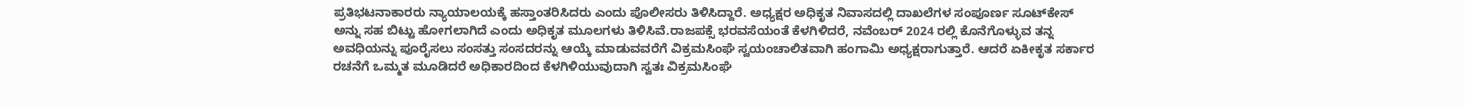ಪ್ರತಿಭಟನಾಕಾರರು ನ್ಯಾಯಾಲಯಕ್ಕೆ ಹಸ್ತಾಂತರಿಸಿದರು ಎಂದು ಪೊಲೀಸರು ತಿಳಿಸಿದ್ದಾರೆ. ಅಧ್ಯಕ್ಷರ ಅಧಿಕೃತ ನಿವಾಸದಲ್ಲಿ ದಾಖಲೆಗಳ ಸಂಪೂರ್ಣ ಸೂಟ್‌ಕೇಸ್ ಅನ್ನು ಸಹ ಬಿಟ್ಟು ಹೋಗಲಾಗಿದೆ ಎಂದು ಅಧಿಕೃತ ಮೂಲಗಳು ತಿಳಿಸಿವೆ.ರಾಜಪಕ್ಸೆ ಭರವಸೆಯಂತೆ ಕೆಳಗಿಳಿದರೆ, ನವೆಂಬರ್ 2024 ರಲ್ಲಿ ಕೊನೆಗೊಳ್ಳುವ ತನ್ನ ಅವಧಿಯನ್ನು ಪೂರೈಸಲು ಸಂಸತ್ತು ಸಂಸದರನ್ನು ಆಯ್ಕೆ ಮಾಡುವವರೆಗೆ ವಿಕ್ರಮಸಿಂಘೆ ಸ್ವಯಂಚಾಲಿತವಾಗಿ ಹಂಗಾಮಿ ಅಧ್ಯಕ್ಷರಾಗುತ್ತಾರೆ. ಆದರೆ ಏಕೀಕೃತ ಸರ್ಕಾರ ರಚನೆಗೆ ಒಮ್ಮತ ಮೂಡಿದರೆ ಅಧಿಕಾರದಿಂದ ಕೆಳಗಿಳಿಯುವುದಾಗಿ ಸ್ವತಃ ವಿಕ್ರಮಸಿಂಘೆ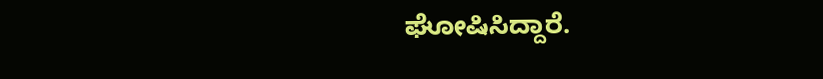ಘೋಷಿಸಿದ್ದಾರೆ.